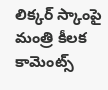లిక్కర్ స్కాంపై మంత్రి కీలక కామెంట్స్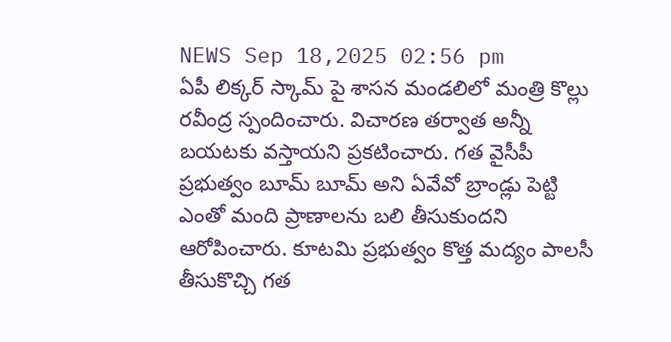NEWS Sep 18,2025 02:56 pm
ఏపీ లిక్కర్ స్కామ్ పై శాసన మండలిలో మంత్రి కొల్లు రవీంద్ర స్పందించారు. విచారణ తర్వాత అన్నీ బయటకు వస్తాయని ప్రకటించారు. గత వైసీపీ ప్రభుత్వం బూమ్ బూమ్ అని ఏవేవో బ్రాండ్లు పెట్టి ఎంతో మంది ప్రాణాలను బలి తీసుకుందని ఆరోపించారు. కూటమి ప్రభుత్వం కొత్త మద్యం పాలసీ తీసుకొచ్చి గత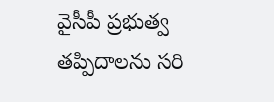వైసీపీ ప్రభుత్వ తప్పిదాలను సరి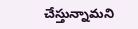చేస్తున్నామని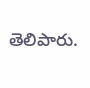తెలిపారు.